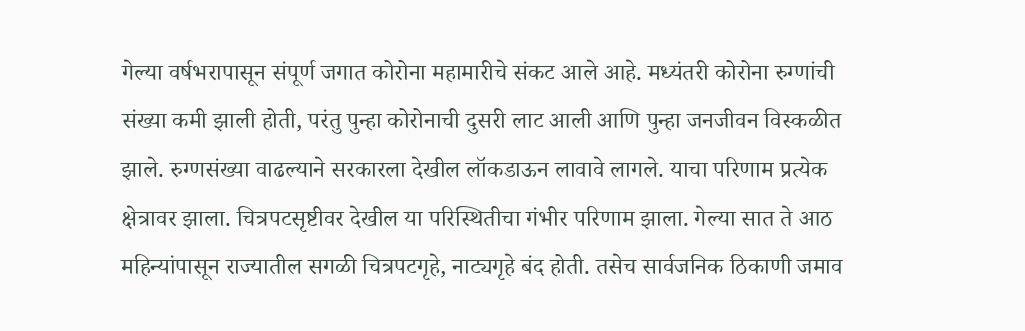गेल्या वर्षभरापासून संपूर्ण जगात कोरोना महामारीचे संकट आले आहे. मध्यंतरी कोरोना रुग्णांची संख्या कमी झाली होती, परंतु पुन्हा कोरोनाची दुसरी लाट आली आणि पुन्हा जनजीवन विस्कळीत झाले. रुग्णसंख्या वाढल्याने सरकारला देखील लॉकडाऊन लावावे लागले. याचा परिणाम प्रत्येक क्षेत्रावर झाला. चित्रपटसृष्टीवर देखील या परिस्थितीचा गंभीर परिणाम झाला. गेल्या सात ते आठ महिन्यांपासून राज्यातील सगळी चित्रपटगृहे, नाट्यगृहे बंद होती. तसेच सार्वजनिक ठिकाणी जमाव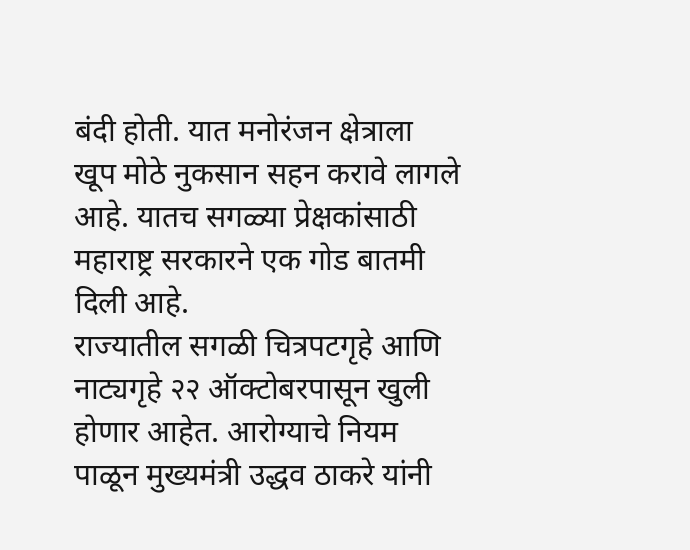बंदी होती. यात मनोरंजन क्षेत्राला खूप मोठे नुकसान सहन करावे लागले आहे. यातच सगळ्या प्रेक्षकांसाठी महाराष्ट्र सरकारने एक गोड बातमी दिली आहे.
राज्यातील सगळी चित्रपटगृहे आणि नाट्यगृहे २२ ऑक्टोबरपासून खुली होणार आहेत. आरोग्याचे नियम पाळून मुख्यमंत्री उद्धव ठाकरे यांनी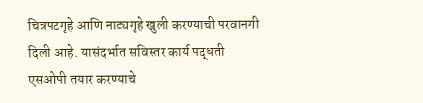चित्रपटगृहे आणि नाट्यगृहे खुली करण्याची परवानगी दिली आहे. यासंदर्भात सविस्तर कार्य पद्धती एसओपी तयार करण्याचे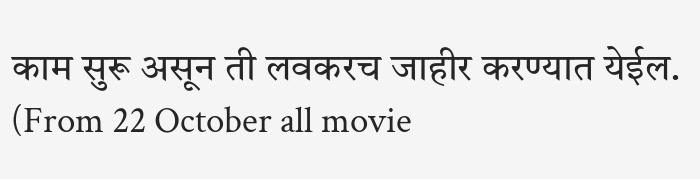काम सुरू असून ती लवकरच जाहीर करण्यात येईल. (From 22 October all movie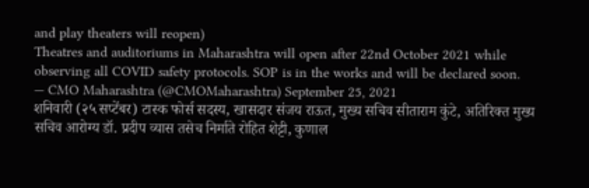and play theaters will reopen)
Theatres and auditoriums in Maharashtra will open after 22nd October 2021 while observing all COVID safety protocols. SOP is in the works and will be declared soon.
— CMO Maharashtra (@CMOMaharashtra) September 25, 2021
शनिवारी (२५ सप्टेंबर) टास्क फोर्स सदस्य, खासदार संजय राऊत, मुख्य सचिव सीताराम कुंटे, अतिरिक्त मुख्य सचिव आरोग्य डॉ. प्रदीप व्यास तसेच निर्माते रोहित शेट्टी, कुणाल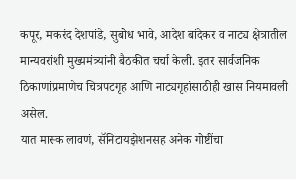कपूर, मकरंद देशपांडे, सुबोध भावे, आदेश बांदेकर व नाट्य क्षेत्रातील मान्यवरांशी मुख्यमंत्र्यांनी बैठकीत चर्चा केली. इतर सार्वजनिक ठिकाणांप्रमाणेच चित्रपटगृह आणि नाट्यगृहांसाठीही खास नियमावली असेल.
यात मास्क लावणं, सॅनिटायझेशनसह अनेक गोष्टींचा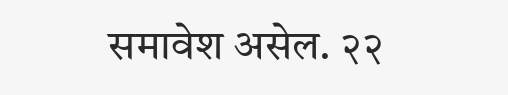समावेश असेल. २२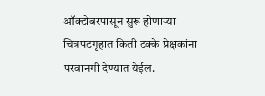ऑक्टोबरपासून सुरू होणाऱ्या चित्रपटगृहात किती टक्के प्रेक्षकांना परवानगी देण्यात येईल.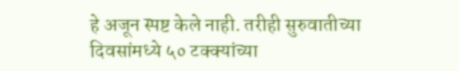हे अजून स्पष्ट केले नाही. तरीही सुरुवातीच्या दिवसांमध्ये ५० टक्क्यांच्या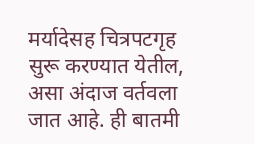मर्यादेसह चित्रपटगृह सुरू करण्यात येतील, असा अंदाज वर्तवला जात आहे. ही बातमी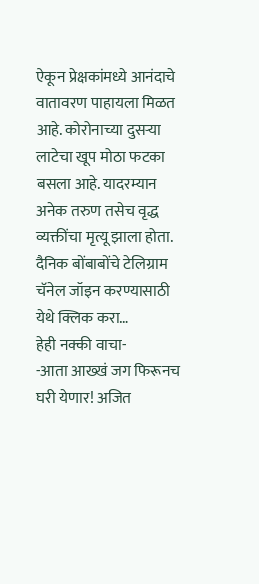ऐकून प्रेक्षकांमध्ये आनंदाचे वातावरण पाहायला मिळत आहे. कोरोनाच्या दुसऱ्या लाटेचा खूप मोठा फटका बसला आहे. यादरम्यान अनेक तरुण तसेच वृद्ध व्यक्तींचा मृत्यू झाला होता.
दैनिक बोंबाबोंचे टेलिग्राम चॅनेल जॉइन करण्यासाठी येथे क्लिक करा…
हेही नक्की वाचा-
-आता आख्खं जग फिरूनच घरी येणार! अजित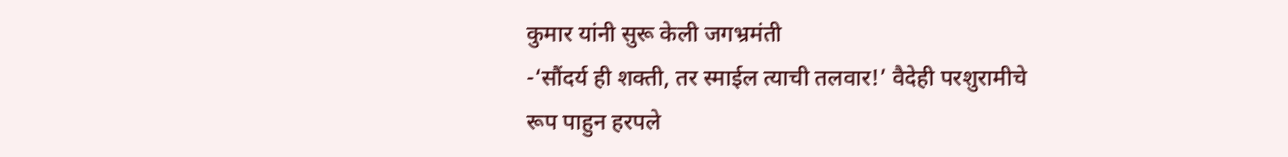कुमार यांनी सुरू केली जगभ्रमंती
-‘सौंदर्य ही शक्ती, तर स्माईल त्याची तलवार!’ वैदेही परशुरामीचे रूप पाहुन हरपले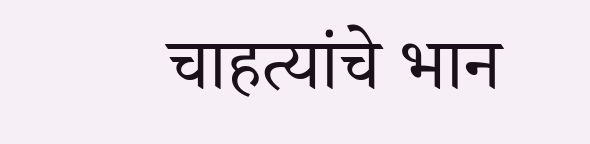चाहत्यांचे भान